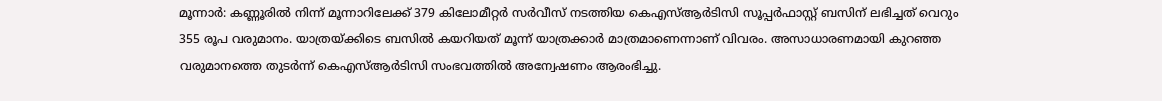മൂന്നാർ: കണ്ണൂരിൽ നിന്ന് മൂന്നാറിലേക്ക് 379 കിലോമീറ്റർ സർവീസ് നടത്തിയ കെഎസ്ആർടിസി സൂപ്പർഫാസ്റ്റ് ബസിന് ലഭിച്ചത് വെറും 355 രൂപ വരുമാനം. യാത്രയ്ക്കിടെ ബസിൽ കയറിയത് മൂന്ന് യാത്രക്കാർ മാത്രമാണെന്നാണ് വിവരം. അസാധാരണമായി കുറഞ്ഞ വരുമാനത്തെ തുടർന്ന് കെഎസ്ആർടിസി സംഭവത്തിൽ അന്വേഷണം ആരംഭിച്ചു.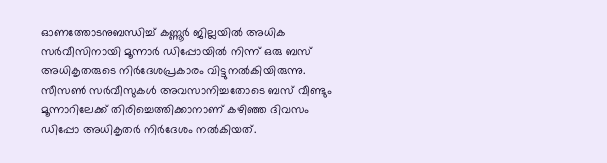ഓണത്തോടനുബന്ധിച്ച് കണ്ണൂർ ജില്ലയിൽ അധിക സർവീസിനായി മൂന്നാർ ഡിപ്പോയിൽ നിന്ന് ഒരു ബസ് അധികൃതരുടെ നിർദേശപ്രകാരം വിട്ടുനൽകിയിരുന്നു. സീസൺ സർവീസുകൾ അവസാനിച്ചതോടെ ബസ് വീണ്ടും മൂന്നാറിലേക്ക് തിരിച്ചെത്തിക്കാനാണ് കഴിഞ്ഞ ദിവസം ഡിപ്പോ അധികൃതർ നിർദേശം നൽകിയത്.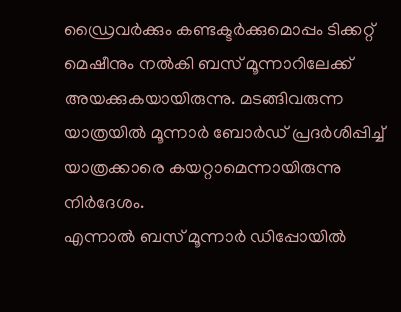ഡ്രൈവർക്കും കണ്ടക്ടർക്കുമൊപ്പം ടിക്കറ്റ് മെഷീനും നൽകി ബസ് മൂന്നാറിലേക്ക് അയക്കുകയായിരുന്നു. മടങ്ങിവരുന്ന യാത്രയിൽ മൂന്നാർ ബോർഡ് പ്രദർശിപ്പിച്ച് യാത്രക്കാരെ കയറ്റാമെന്നായിരുന്നു നിർദേശം.
എന്നാൽ ബസ് മൂന്നാർ ഡിപ്പോയിൽ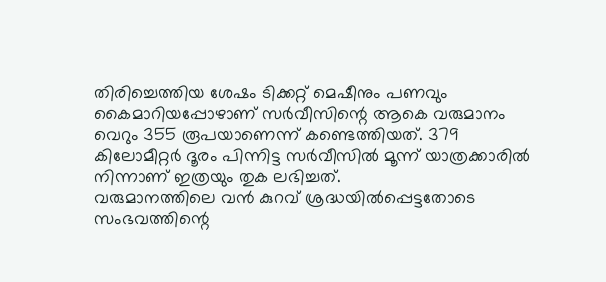തിരിച്ചെത്തിയ ശേഷം ടിക്കറ്റ് മെഷീനും പണവും കൈമാറിയപ്പോഴാണ് സർവീസിന്റെ ആകെ വരുമാനം വെറും 355 രൂപയാണെന്ന് കണ്ടെത്തിയത്. 379 കിലോമീറ്റർ ദൂരം പിന്നിട്ട സർവീസിൽ മൂന്ന് യാത്രക്കാരിൽ നിന്നാണ് ഇത്രയും തുക ലഭിച്ചത്.
വരുമാനത്തിലെ വൻ കുറവ് ശ്രദ്ധയിൽപ്പെട്ടതോടെ സംഭവത്തിന്റെ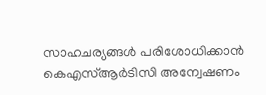സാഹചര്യങ്ങൾ പരിശോധിക്കാൻ കെഎസ്ആർടിസി അന്വേഷണം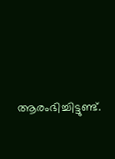ആരംഭിച്ചിട്ടുണ്ട്.